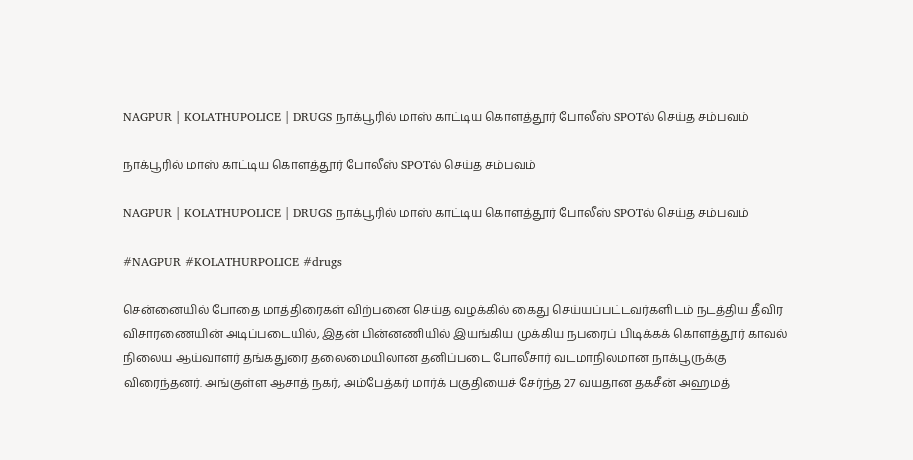NAGPUR | KOLATHUPOLICE | DRUGS நாக்பூரில் மாஸ் காட்டிய கொளத்தூர் போலீஸ் SPOTல் செய்த சம்பவம்

நாக்பூரில் மாஸ் காட்டிய கொளத்தூர் போலீஸ் SPOTல் செய்த சம்பவம்

NAGPUR | KOLATHUPOLICE | DRUGS நாக்பூரில் மாஸ் காட்டிய கொளத்தூர் போலீஸ் SPOTல் செய்த சம்பவம்

#NAGPUR #KOLATHURPOLICE #drugs

சென்னையில் போதை மாத்திரைகள் விற்பனை செய்த வழக்கில் கைது செய்யப்பட்டவர்களிடம் நடத்திய தீவிர விசாரணையின் அடிப்படையில், இதன் பின்னணியில் இயங்கிய முக்கிய நபரைப் பிடிக்கக் கொளத்தூர் காவல் நிலைய ஆய்வாளர் தங்கதுரை தலைமையிலான தனிப்படை போலீசார் வடமாநிலமான நாக்பூருக்கு விரைந்தனர். அங்குள்ள ஆசாத் நகர், அம்பேத்கர் மார்க் பகுதியைச் சேர்ந்த 27 வயதான தகசீன் அஹமத்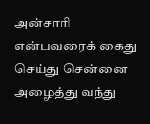அன்சாரி என்பவரைக் கைது செய்து சென்னை அழைத்து வந்து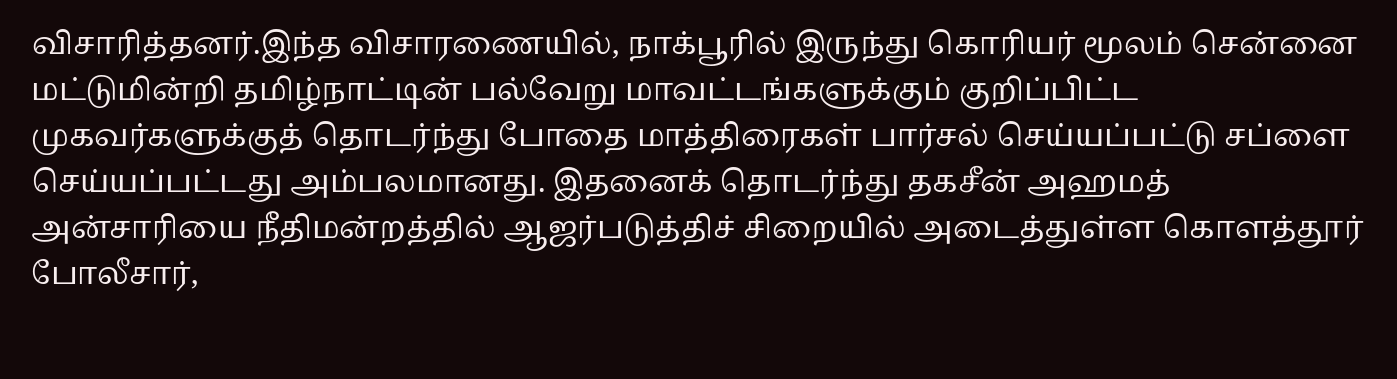விசாரித்தனர்.இந்த விசாரணையில், நாக்பூரில் இருந்து கொரியர் மூலம் சென்னை மட்டுமின்றி தமிழ்நாட்டின் பல்வேறு மாவட்டங்களுக்கும் குறிப்பிட்ட முகவர்களுக்குத் தொடர்ந்து போதை மாத்திரைகள் பார்சல் செய்யப்பட்டு சப்ளை செய்யப்பட்டது அம்பலமானது. இதனைக் தொடர்ந்து தகசீன் அஹமத் அன்சாரியை நீதிமன்றத்தில் ஆஜர்படுத்திச் சிறையில் அடைத்துள்ள கொளத்தூர் போலீசார்,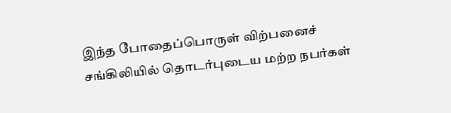இந்த போதைப்பொருள் விற்பனைச் சங்கிலியில் தொடர்புடைய மற்ற நபர்கள்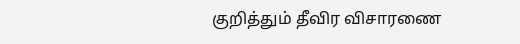குறித்தும் தீவிர விசாரணை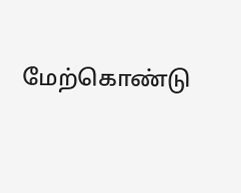மேற்கொண்டு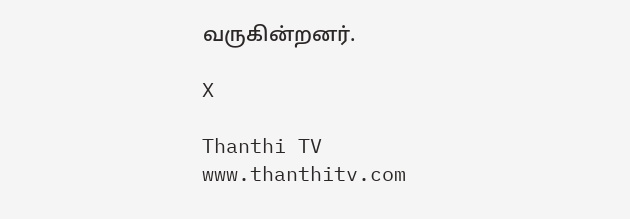வருகின்றனர்.

X

Thanthi TV
www.thanthitv.com